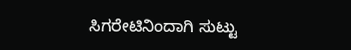ಸಿಗರೇಟಿನಿಂದಾಗಿ ಸುಟ್ಟು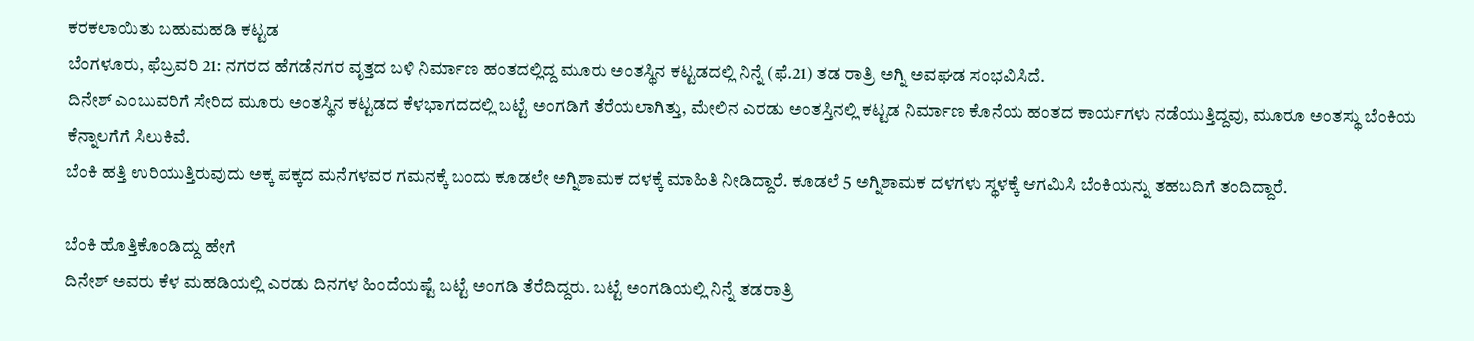ಕರಕಲಾಯಿತು ಬಹುಮಹಡಿ ಕಟ್ಟಡ
ಬೆಂಗಳೂರು, ಫೆಬ್ರವರಿ 21: ನಗರದ ಹೆಗಡೆನಗರ ವೃತ್ತದ ಬಳಿ ನಿರ್ಮಾಣ ಹಂತದಲ್ಲಿದ್ದ ಮೂರು ಅಂತಸ್ಥಿನ ಕಟ್ಟಡದಲ್ಲಿ ನಿನ್ನೆ (ಫೆ.21) ತಡ ರಾತ್ರಿ ಅಗ್ನಿ ಅವಘಡ ಸಂಭವಿಸಿದೆ.
ದಿನೇಶ್ ಎಂಬುವರಿಗೆ ಸೇರಿದ ಮೂರು ಅಂತಸ್ಥಿನ ಕಟ್ಟಡದ ಕೆಳಭಾಗದದಲ್ಲಿ ಬಟ್ಟೆ ಅಂಗಡಿಗೆ ತೆರೆಯಲಾಗಿತ್ತು, ಮೇಲಿನ ಎರಡು ಅಂತಸ್ತಿನಲ್ಲಿ ಕಟ್ಟಡ ನಿರ್ಮಾಣ ಕೊನೆಯ ಹಂತದ ಕಾರ್ಯಗಳು ನಡೆಯುತ್ತಿದ್ದವು, ಮೂರೂ ಅಂತಸ್ಥು ಬೆಂಕಿಯ ಕೆನ್ನಾಲಗೆಗೆ ಸಿಲುಕಿವೆ.
ಬೆಂಕಿ ಹತ್ತಿ ಉರಿಯುತ್ತಿರುವುದು ಅಕ್ಕ ಪಕ್ಕದ ಮನೆಗಳವರ ಗಮನಕ್ಕೆ ಬಂದು ಕೂಡಲೇ ಅಗ್ನಿಶಾಮಕ ದಳಕ್ಕೆ ಮಾಹಿತಿ ನೀಡಿದ್ದಾರೆ. ಕೂಡಲೆ 5 ಅಗ್ನಿಶಾಮಕ ದಳಗಳು ಸ್ಥಳಕ್ಕೆ ಆಗಮಿಸಿ ಬೆಂಕಿಯನ್ನು ತಹಬದಿಗೆ ತಂದಿದ್ದಾರೆ.

ಬೆಂಕಿ ಹೊತ್ತಿಕೊಂಡಿದ್ದು ಹೇಗೆ
ದಿನೇಶ್ ಅವರು ಕೆಳ ಮಹಡಿಯಲ್ಲಿ ಎರಡು ದಿನಗಳ ಹಿಂದೆಯಷ್ಟೆ ಬಟ್ಟೆ ಅಂಗಡಿ ತೆರೆದಿದ್ದರು. ಬಟ್ಟೆ ಅಂಗಡಿಯಲ್ಲಿ ನಿನ್ನೆ ತಡರಾತ್ರಿ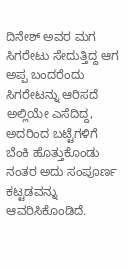ದಿನೇಶ್ ಅವರ ಮಗ ಸಿಗರೇಟು ಸೇದುತ್ತಿದ್ದ ಆಗ ಅಪ್ಪ ಬಂದರೆಂದು ಸಿಗರೇಟನ್ನು ಆರಿಸದೆ ಅಲ್ಲಿಯೇ ಎಸೆದಿದ್ದ, ಅದರಿಂದ ಬಟ್ಟೆಗಳಿಗೆ ಬೆಂಕಿ ಹೊತ್ತುಕೊಂಡು ನಂತರ ಅದು ಸಂಪೂರ್ಣ ಕಟ್ಟಡವನ್ನು ಆವರಿಸಿಕೊಂಡಿದೆ.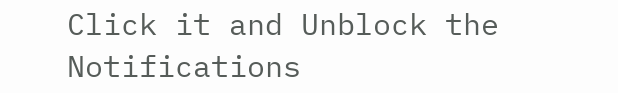Click it and Unblock the Notifications